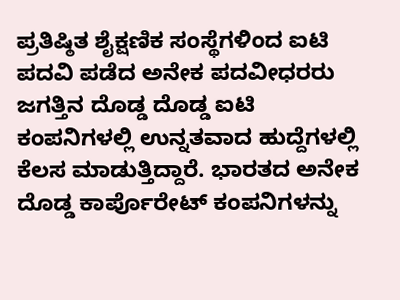ಪ್ರತಿಷ್ಠಿತ ಶೈಕ್ಷಣಿಕ ಸಂಸ್ಥೆಗಳಿಂದ ಐಟಿ ಪದವಿ ಪಡೆದ ಅನೇಕ ಪದವೀಧರರು ಜಗತ್ತಿನ ದೊಡ್ಡ ದೊಡ್ಡ ಐಟಿ ಕಂಪನಿಗಳಲ್ಲಿ ಉನ್ನತವಾದ ಹುದ್ದೆಗಳಲ್ಲಿ ಕೆಲಸ ಮಾಡುತ್ತಿದ್ದಾರೆ. ಭಾರತದ ಅನೇಕ ದೊಡ್ಡ ಕಾರ್ಪೊರೇಟ್ ಕಂಪನಿಗಳನ್ನು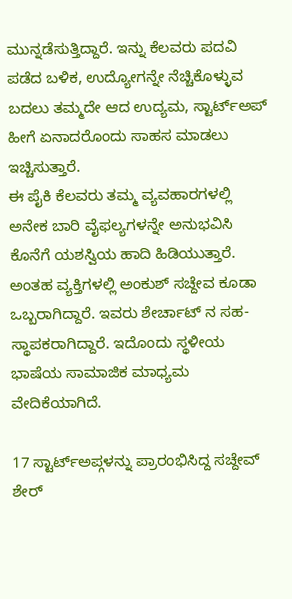ಮುನ್ನಡೆಸುತ್ತಿದ್ದಾರೆ. ಇನ್ನು ಕೆಲವರು ಪದವಿ ಪಡೆದ ಬಳಿಕ, ಉದ್ಯೋಗನ್ನೇ ನೆಚ್ಚಿಕೊಳ್ಳುವ ಬದಲು ತಮ್ಮದೇ ಆದ ಉದ್ಯಮ, ಸ್ಟಾರ್ಟ್ಅಪ್ ಹೀಗೆ ಏನಾದರೊಂದು ಸಾಹಸ ಮಾಡಲು ಇಚ್ಚಿಸುತ್ತಾರೆ.
ಈ ಪೈಕಿ ಕೆಲವರು ತಮ್ಮ ವ್ಯವಹಾರಗಳಲ್ಲಿ ಅನೇಕ ಬಾರಿ ವೈಫಲ್ಯಗಳನ್ನೇ ಅನುಭವಿಸಿ ಕೊನೆಗೆ ಯಶಸ್ವಿಯ ಹಾದಿ ಹಿಡಿಯುತ್ತಾರೆ. ಅಂತಹ ವ್ಯಕ್ತಿಗಳಲ್ಲಿ ಅಂಕುಶ್ ಸಚ್ದೇವ ಕೂಡಾ ಒಬ್ಬರಾಗಿದ್ದಾರೆ. ಇವರು ಶೇರ್ಚಾಟ್ ನ ಸಹ- ಸ್ಥಾಪಕರಾಗಿದ್ದಾರೆ. ಇದೊಂದು ಸ್ಥಳೀಯ ಭಾಷೆಯ ಸಾಮಾಜಿಕ ಮಾಧ್ಯಮ ವೇದಿಕೆಯಾಗಿದೆ.

17 ಸ್ಟಾರ್ಟ್ಅಪ್ಗಳನ್ನು ಪ್ರಾರಂಭಿಸಿದ್ದ ಸಚ್ದೇವ್
ಶೇರ್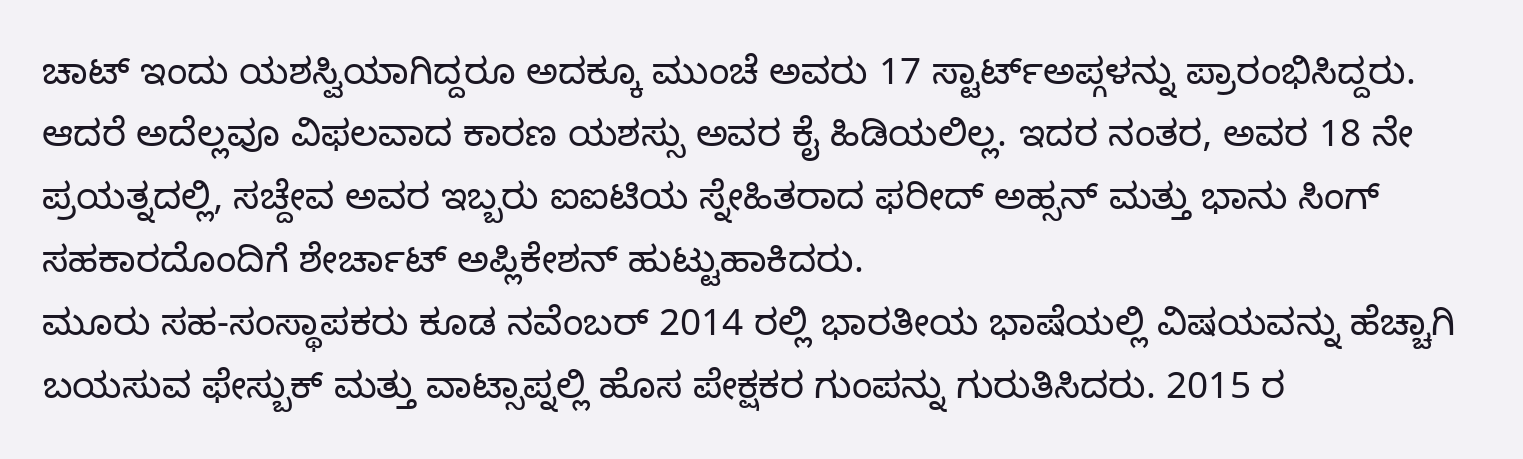ಚಾಟ್ ಇಂದು ಯಶಸ್ವಿಯಾಗಿದ್ದರೂ ಅದಕ್ಕೂ ಮುಂಚೆ ಅವರು 17 ಸ್ಟಾರ್ಟ್ಅಪ್ಗಳನ್ನು ಪ್ರಾರಂಭಿಸಿದ್ದರು. ಆದರೆ ಅದೆಲ್ಲವೂ ವಿಫಲವಾದ ಕಾರಣ ಯಶಸ್ಸು ಅವರ ಕೈ ಹಿಡಿಯಲಿಲ್ಲ. ಇದರ ನಂತರ, ಅವರ 18 ನೇ ಪ್ರಯತ್ನದಲ್ಲಿ, ಸಚ್ದೇವ ಅವರ ಇಬ್ಬರು ಐಐಟಿಯ ಸ್ನೇಹಿತರಾದ ಫರೀದ್ ಅಹ್ಸನ್ ಮತ್ತು ಭಾನು ಸಿಂಗ್ ಸಹಕಾರದೊಂದಿಗೆ ಶೇರ್ಚಾಟ್ ಅಪ್ಲಿಕೇಶನ್ ಹುಟ್ಟುಹಾಕಿದರು.
ಮೂರು ಸಹ-ಸಂಸ್ಥಾಪಕರು ಕೂಡ ನವೆಂಬರ್ 2014 ರಲ್ಲಿ ಭಾರತೀಯ ಭಾಷೆಯಲ್ಲಿ ವಿಷಯವನ್ನು ಹೆಚ್ಚಾಗಿ ಬಯಸುವ ಫೇಸ್ಬುಕ್ ಮತ್ತು ವಾಟ್ಸಾಪ್ನಲ್ಲಿ ಹೊಸ ಪೇಕ್ಷಕರ ಗುಂಪನ್ನು ಗುರುತಿಸಿದರು. 2015 ರ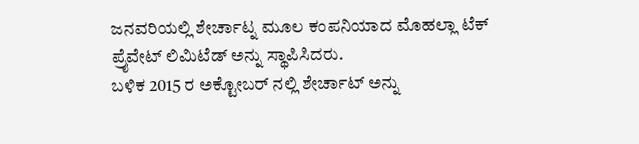ಜನವರಿಯಲ್ಲಿ ಶೇರ್ಚಾಟ್ನ ಮೂಲ ಕಂಪನಿಯಾದ ಮೊಹಲ್ಲಾ ಟೆಕ್ ಪ್ರೈವೇಟ್ ಲಿಮಿಟೆಡ್ ಅನ್ನು ಸ್ಥಾಪಿಸಿದರು.
ಬಳಿಕ 2015 ರ ಅಕ್ಟೋಬರ್ ನಲ್ಲಿ ಶೇರ್ಚಾಟ್ ಅನ್ನು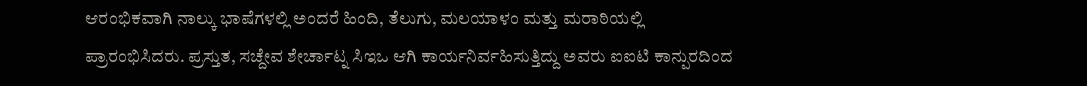ಆರಂಭಿಕವಾಗಿ ನಾಲ್ಕು ಭಾಷೆಗಳಲ್ಲಿ ಅಂದರೆ ಹಿಂದಿ, ತೆಲುಗು, ಮಲಯಾಳಂ ಮತ್ತು ಮರಾಠಿಯಲ್ಲಿ ಪ್ರಾರಂಭಿಸಿದರು. ಪ್ರಸ್ತುತ, ಸಚ್ದೇವ ಶೇರ್ಚಾಟ್ನ ಸಿಇಒ ಆಗಿ ಕಾರ್ಯನಿರ್ವಹಿಸುತ್ತಿದ್ದು ಅವರು ಐಐಟಿ ಕಾನ್ಪುರದಿಂದ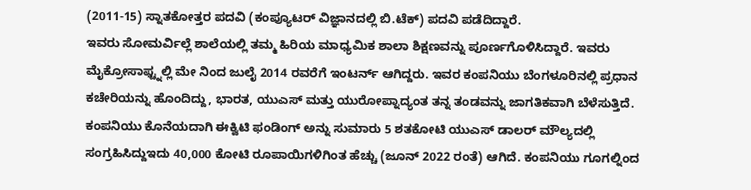(2011-15) ಸ್ನಾತಕೋತ್ತರ ಪದವಿ (ಕಂಪ್ಯೂಟರ್ ವಿಜ್ಞಾನದಲ್ಲಿ ಬಿ.ಟೆಕ್) ಪದವಿ ಪಡೆದಿದ್ದಾರೆ.
ಇವರು ಸೋಮರ್ವಿಲ್ಲೆ ಶಾಲೆಯಲ್ಲಿ ತಮ್ಮ ಹಿರಿಯ ಮಾಧ್ಯಮಿಕ ಶಾಲಾ ಶಿಕ್ಷಣವನ್ನು ಪೂರ್ಣಗೊಳಿಸಿದ್ದಾರೆ. ಇವರು ಮೈಕ್ರೋಸಾಫ್ಟ್ನಲ್ಲಿ ಮೇ ನಿಂದ ಜುಲೈ 2014 ರವರೆಗೆ ಇಂಟರ್ನ್ ಆಗಿದ್ದರು. ಇವರ ಕಂಪನಿಯು ಬೆಂಗಳೂರಿನಲ್ಲಿ ಪ್ರಧಾನ ಕಚೇರಿಯನ್ನು ಹೊಂದಿದ್ದು, ಭಾರತ, ಯುಎಸ್ ಮತ್ತು ಯುರೋಪ್ನಾದ್ಯಂತ ತನ್ನ ತಂಡವನ್ನು ಜಾಗತಿಕವಾಗಿ ಬೆಳೆಸುತ್ತಿದೆ.
ಕಂಪನಿಯು ಕೊನೆಯದಾಗಿ ಈಕ್ವಿಟಿ ಫಂಡಿಂಗ್ ಅನ್ನು ಸುಮಾರು 5 ಶತಕೋಟಿ ಯುಎಸ್ ಡಾಲರ್ ಮೌಲ್ಯದಲ್ಲಿ ಸಂಗ್ರಹಿಸಿದ್ದುಇದು 40,000 ಕೋಟಿ ರೂಪಾಯಿಗಳಿಗಿಂತ ಹೆಚ್ಚು (ಜೂನ್ 2022 ರಂತೆ) ಆಗಿದೆ. ಕಂಪನಿಯು ಗೂಗಲ್ನಿಂದ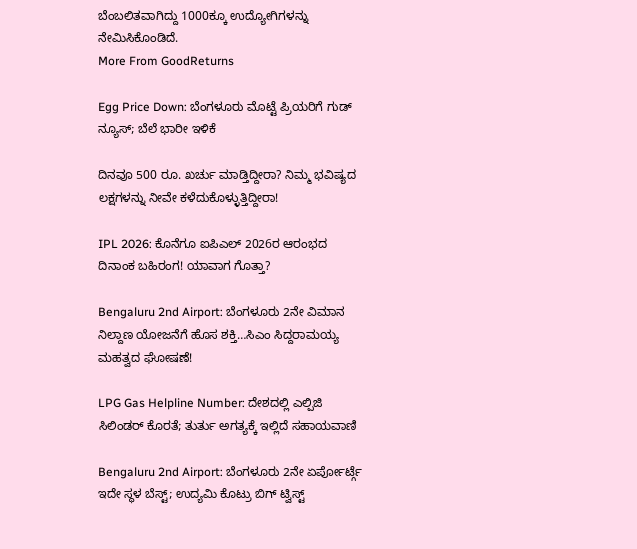ಬೆಂಬಲಿತವಾಗಿದ್ದು 1000ಕ್ಕೂ ಉದ್ಯೋಗಿಗಳನ್ನು ನೇಮಿಸಿಕೊಂಡಿದೆ.
More From GoodReturns

Egg Price Down: ಬೆಂಗಳೂರು ಮೊಟ್ಟೆ ಪ್ರಿಯರಿಗೆ ಗುಡ್ ನ್ಯೂಸ್; ಬೆಲೆ ಭಾರೀ ಇಳಿಕೆ

ದಿನವೂ 500 ರೂ. ಖರ್ಚು ಮಾಡ್ತಿದ್ದೀರಾ? ನಿಮ್ಮ ಭವಿಷ್ಯದ ಲಕ್ಷಗಳನ್ನು ನೀವೇ ಕಳೆದುಕೊಳ್ಳುತ್ತಿದ್ದೀರಾ!

IPL 2026: ಕೊನೆಗೂ ಐಪಿಎಲ್ 2026ರ ಆರಂಭದ ದಿನಾಂಕ ಬಹಿರಂಗ! ಯಾವಾಗ ಗೊತ್ತಾ?

Bengaluru 2nd Airport: ಬೆಂಗಳೂರು 2ನೇ ವಿಮಾನ ನಿಲ್ದಾಣ ಯೋಜನೆಗೆ ಹೊಸ ಶಕ್ತಿ…ಸಿಎಂ ಸಿದ್ದರಾಮಯ್ಯ ಮಹತ್ವದ ಘೋಷಣೆ!

LPG Gas Helpline Number: ದೇಶದಲ್ಲಿ ಎಲ್ಪಿಜಿ ಸಿಲಿಂಡರ್ ಕೊರತೆ; ತುರ್ತು ಅಗತ್ಯಕ್ಕೆ ಇಲ್ಲಿದೆ ಸಹಾಯವಾಣಿ

Bengaluru 2nd Airport: ಬೆಂಗಳೂರು 2ನೇ ಏರ್ಪೋರ್ಟ್ಗೆ ಇದೇ ಸ್ಥಳ ಬೆಸ್ಟ್; ಉದ್ಯಮಿ ಕೊಟ್ರು ಬಿಗ್ ಟ್ವಿಸ್ಟ್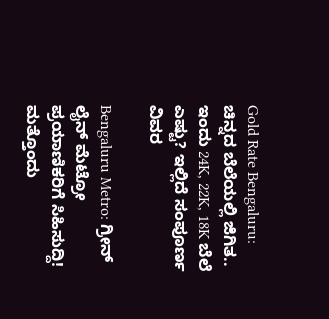Gold Rate Bengaluru: ಚಿನ್ನದ ಬೆಲೆಯಲ್ಲಿ ಜಿಗಿತ.. ಇಂದು 24K, 22K, 18K ಬೆಲೆ ಎಷ್ಟು? ಇಲ್ಲಿದೆ ಸಂಪೂರ್ಣ ವಿವರ

Bengaluru Metro: ಗ್ರೀನ್ ಲೈನ್ ಮೆಟ್ರೋ ಪ್ರಯಾಣಿಕರಿಗೆ ಸಿಹಿಸುದ್ದಿ! ಮತ್ತೊಂದು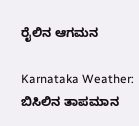ರೈಲಿನ ಆಗಮನ

Karnataka Weather: ಬಿಸಿಲಿನ ತಾಪಮಾನ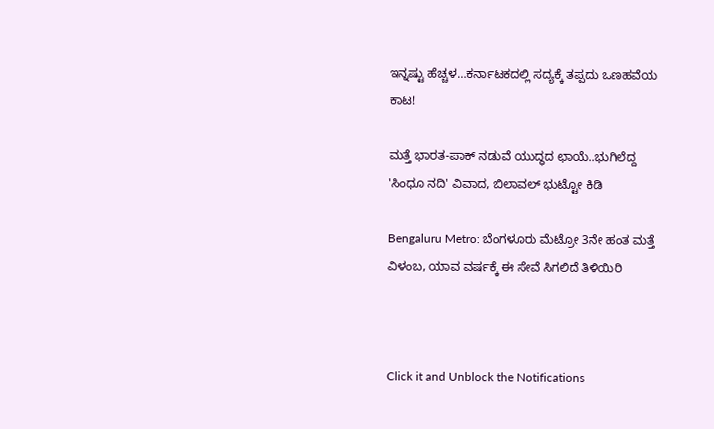ಇನ್ನಷ್ಟು ಹೆಚ್ಚಳ…ಕರ್ನಾಟಕದಲ್ಲಿ ಸದ್ಯಕ್ಕೆ ತಪ್ಪದು ಒಣಹವೆಯ ಕಾಟ!

ಮತ್ತೆ ಭಾರತ-ಪಾಕ್ ನಡುವೆ ಯುದ್ಧದ ಛಾಯೆ..ಭುಗಿಲೆದ್ದ 'ಸಿಂಧೂ ನದಿ' ವಿವಾದ, ಬಿಲಾವಲ್ ಭುಟ್ಟೋ ಕಿಡಿ

Bengaluru Metro: ಬೆಂಗಳೂರು ಮೆಟ್ರೋ 3ನೇ ಹಂತ ಮತ್ತೆ ವಿಳಂಬ, ಯಾವ ವರ್ಷಕ್ಕೆ ಈ ಸೇವೆ ಸಿಗಲಿದೆ ತಿಳಿಯಿರಿ



Click it and Unblock the Notifications